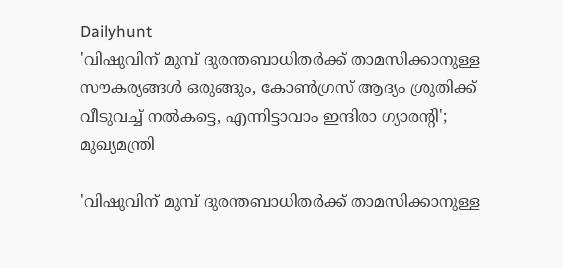Dailyhunt
'വിഷുവിന് മുമ്പ് ദുരന്തബാധിതര്‍ക്ക് താമസിക്കാനുള്ള സൗകര്യങ്ങള്‍ ഒരുങ്ങും, കോണ്‍ഗ്രസ് ആദ്യം ശ്രുതിക്ക് വീടുവച്ച്‌ നല്‍കട്ടെ, എന്നിട്ടാവാം ഇന്ദിരാ ഗ്യാരന്റി';  മുഖ്യമന്ത്രി

'വിഷുവിന് മുമ്പ് ദുരന്തബാധിതര്‍ക്ക് താമസിക്കാനുള്ള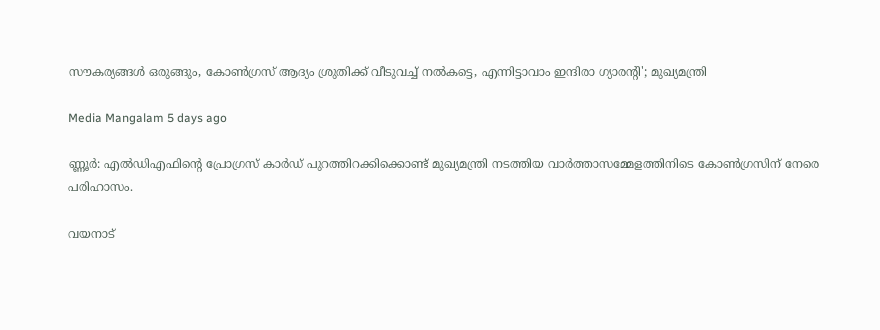സൗകര്യങ്ങള്‍ ഒരുങ്ങും, കോണ്‍ഗ്രസ് ആദ്യം ശ്രുതിക്ക് വീടുവച്ച്‌ നല്‍കട്ടെ, എന്നിട്ടാവാം ഇന്ദിരാ ഗ്യാരന്റി'; മുഖ്യമന്ത്രി

Media Mangalam 5 days ago

ണ്ണൂർ: എല്‍ഡിഎഫിന്റെ പ്രോഗ്രസ് കാർഡ് പുറത്തിറക്കിക്കൊണ്ട് മുഖ്യമന്ത്രി നടത്തിയ വാർത്താസമ്മേളത്തിനിടെ കോണ്‍ഗ്രസിന് നേരെ പരിഹാസം.

വയനാട്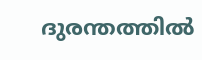ദുരന്തത്തില്‍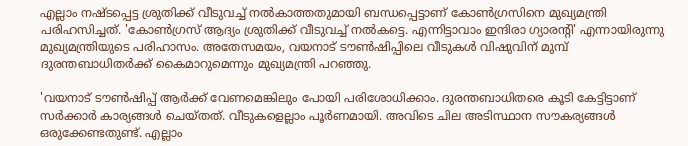എല്ലാം നഷ്ടപ്പെട്ട ശ്രുതിക്ക് വീടുവച്ച്‌ നല്‍കാത്തതുമായി ബന്ധപ്പെട്ടാണ് കോണ്‍ഗ്രസിനെ മുഖ്യമന്ത്രി പരിഹസിച്ചത്. 'കോണ്‍ഗ്രസ് ആദ്യം ശ്രുതിക്ക് വീടുവച്ച്‌ നല്‍കട്ടെ. എന്നിട്ടാവാം ഇന്ദിരാ ഗ്യാരന്റി' എന്നായിരുന്നു മുഖ്യമന്ത്രിയുടെ പരിഹാസം. അതേസമയം, വയനാട് ടൗണ്‍ഷിപ്പിലെ വീടുകള്‍ വിഷുവിന് മുമ്പ് ദുരന്തബാധിതർക്ക് കൈമാറുമെന്നും മുഖ്യമന്ത്രി പറഞ്ഞു.

'വയനാട് ടൗണ്‍ഷിപ്പ് ആർക്ക് വേണമെങ്കിലും പോയി പരിശോധിക്കാം. ദുരന്തബാധിതരെ കൂടി കേട്ടിട്ടാണ് സർക്കാർ കാര്യങ്ങള്‍ ചെയ്‌തത്. വീടുകളെല്ലാം പൂർണമായി. അവിടെ ചില അടിസ്ഥാന സൗകര്യങ്ങള്‍ ഒരുക്കേണ്ടതുണ്ട്. എല്ലാം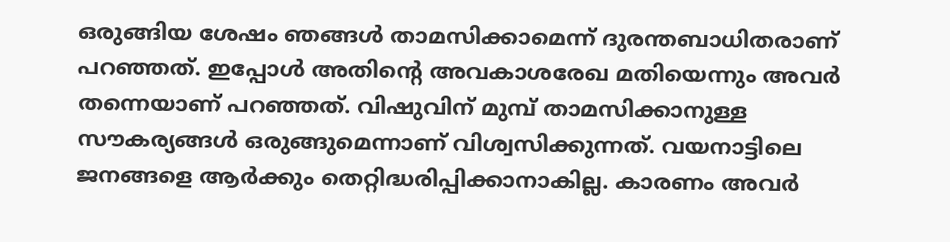ഒരുങ്ങിയ ശേഷം ഞങ്ങള്‍ താമസിക്കാമെന്ന് ദുരന്തബാധിതരാണ് പറഞ്ഞത്. ഇപ്പോള്‍ അതിന്റെ അവകാശരേഖ മതിയെന്നും അവർ തന്നെയാണ് പറഞ്ഞത്. വിഷുവിന് മുമ്പ് താമസിക്കാനുള്ള സൗകര്യങ്ങള്‍ ഒരുങ്ങുമെന്നാണ് വിശ്വസിക്കുന്നത്. വയനാട്ടിലെ ജനങ്ങളെ ആർക്കും തെറ്റിദ്ധരിപ്പിക്കാനാകില്ല. കാരണം അവർ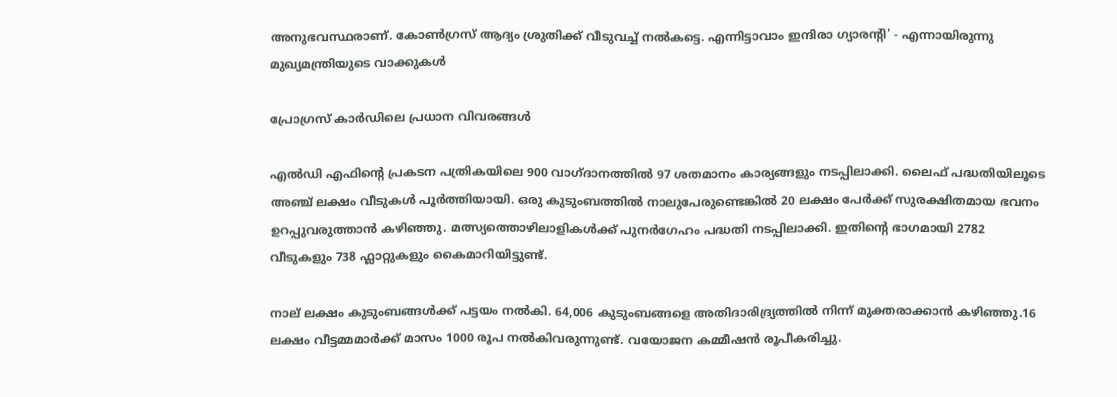അനുഭവസ്ഥരാണ്. കോണ്‍ഗ്രസ് ആദ്യം ശ്രുതിക്ക് വീടുവച്ച്‌ നല്‍കട്ടെ. എന്നിട്ടാവാം ഇന്ദിരാ ഗ്യാരന്റി' - എന്നായിരുന്നു മുഖ്യമന്ത്രിയുടെ വാക്കുകള്‍

പ്രോഗ്രസ് കാർഡിലെ പ്രധാന വിവരങ്ങള്‍

എല്‍ഡി എഫിന്റെ പ്രകടന പത്രികയിലെ 900 വാഗ്ദാനത്തില്‍ 97 ശതമാനം കാര്യങ്ങളും നടപ്പിലാക്കി. ലൈഫ് പദ്ധതിയിലൂടെ അഞ്ച് ലക്ഷം വീടുകള്‍ പൂർത്തിയായി. ഒരു കുടുംബത്തില്‍ നാലുപേരുണ്ടെങ്കില്‍ 20 ലക്ഷം പേർക്ക് സുരക്ഷിതമായ ഭവനം ഉറപ്പുവരുത്താൻ കഴിഞ്ഞു. മത്സ്യത്തൊഴിലാളികള്‍ക്ക് പുനർഗേഹം പദ്ധതി നടപ്പിലാക്കി. ഇതിന്റെ ഭാഗമായി 2782 വീടുകളും 738 ഫ്ലാറ്റുകളും കൈമാറിയിട്ടുണ്ട്.

നാല് ലക്ഷം കുടുംബങ്ങള്‍ക്ക് പട്ടയം നല്‍കി. 64,006 കുടുംബങ്ങളെ അതിദാരിദ്ര്യത്തില്‍ നിന്ന് മുക്തരാക്കാൻ കഴിഞ്ഞു.16 ലക്ഷം വീട്ടമ്മമാർക്ക് മാസം 1000 രൂപ നല്‍കിവരുന്നുണ്ട്. വയോജന കമ്മീഷൻ രൂപീകരിച്ചു.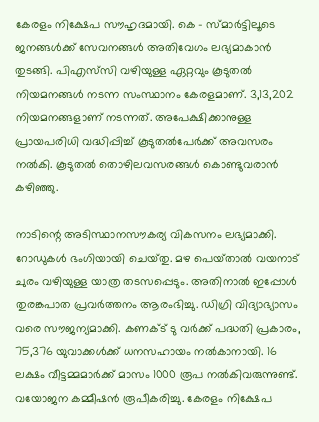കേരളം നിക്ഷേപ സൗഹൃദമായി. കെ - സ്‌മാർട്ടിലൂടെ ജനങ്ങള്‍ക്ക് സേവനങ്ങള്‍ അതിവേഗം ലഭ്യമാകാൻ തുടങ്ങി. പിഎസ്‌സി വഴിയുള്ള ഏറ്റവും കൂടുതല്‍ നിയമനങ്ങള്‍ നടന്ന സംസ്ഥാനം കേരളമാണ്. 3,13,202 നിയമനങ്ങളാണ് നടന്നത്. അപേക്ഷിക്കാനുള്ള പ്രായപരിധി വദ്ധിപ്പിച്ച്‌ കൂടുതല്‍പേർക്ക് അവസരം നല്‍കി. കൂടുതല്‍ തൊഴിലവസരങ്ങള്‍ കൊണ്ടുവരാൻ കഴിഞ്ഞു.

നാടിന്റെ അടിസ്ഥാനസൗകര്യ വികസനം ലഭ്യമാക്കി. റോഡുകള്‍ ഭംഗിയായി ചെയ്‌തു. മഴ പെയ്‌താല്‍ വയനാട് ചുരം വഴിയുള്ള യാത്ര തടസപ്പെടും. അതിനാല്‍ ഇപ്പോള്‍ തുരങ്കപാത പ്രവർത്തനം ആരംഭിച്ചു. ഡിഗ്രി വിദ്യാഭ്യാസം വരെ സൗജന്യമാക്കി. കണക്‌ട് ടു വർക്ക് പദ്ധതി പ്രകാരം, 75,376 യുവാക്കള്‍ക്ക് ധനസഹായം നല്‍കാനായി. 16 ലക്ഷം വീട്ടമ്മമാർക്ക് മാസം 1000 രൂപ നല്‍കിവരുന്നുണ്ട്. വയോജന കമ്മീഷൻ രൂപീകരിച്ചു. കേരളം നിക്ഷേപ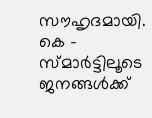സൗഹൃദമായി. കെ - സ്‌മാർട്ടിലൂടെ ജനങ്ങള്‍ക്ക്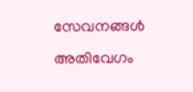സേവനങ്ങള്‍ അതിവേഗം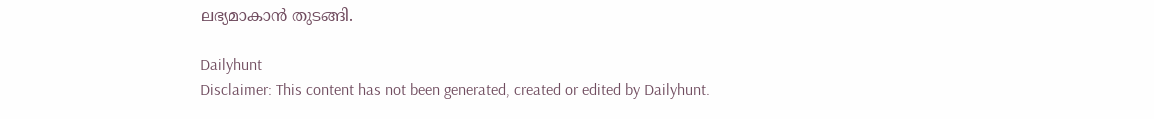ലഭ്യമാകാൻ തുടങ്ങി.

Dailyhunt
Disclaimer: This content has not been generated, created or edited by Dailyhunt.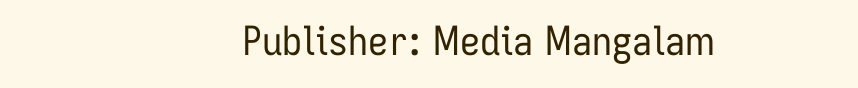Publisher: Media Mangalam